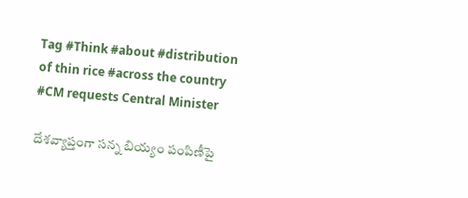Tag #Think #about #distribution of thin rice #across the country #CM requests Central Minister

దేశవ్యాప్తంగా సన్న బియ్యం పంపిణీపై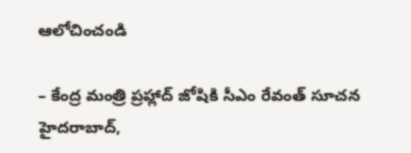ఆలోచించండి

– కేంద్ర మంత్రి ప్రహ్లాద్‌ జోషికి సీఎం రేవంత్‌ సూచన హైదరాబాద్‌,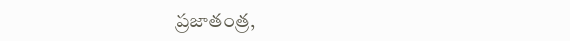ప్రజాతంత్ర,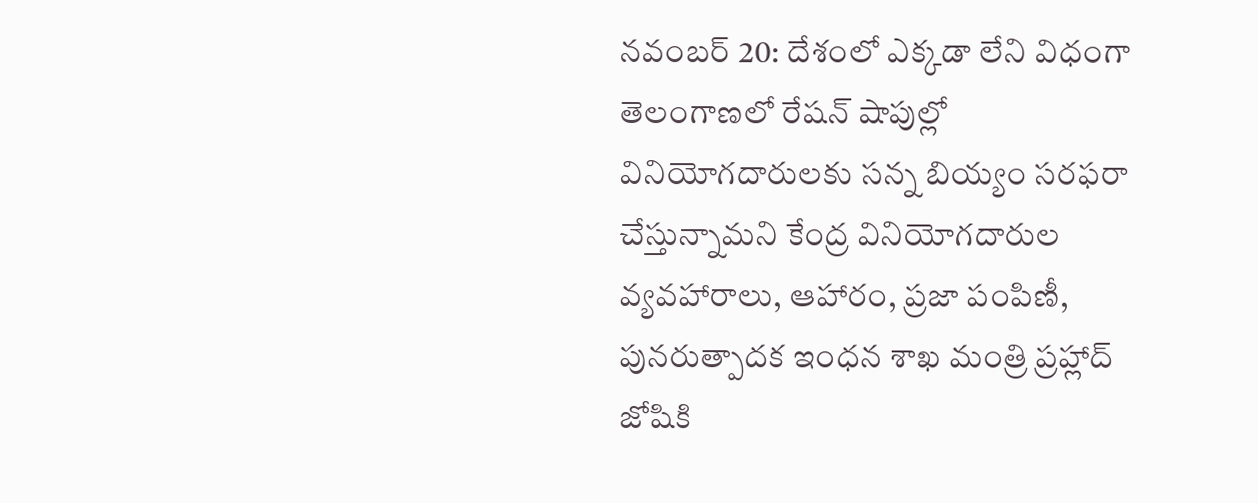నవంబర్‌ 20: దేశంలో ఎక్కడా లేని విధంగా తెలంగాణలో రేషన్‌ షాపుల్లో వినియోగదారులకు సన్న బియ్యం సరఫరా చేస్తున్నామని కేంద్ర వినియోగదారుల వ్యవహారాలు, ఆహారం, ప్రజా పంపిణీ, పునరుత్పాదక ఇంధన శాఖ మంత్రి ప్రహ్లాద్‌ జోషికి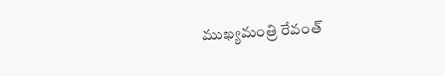ముఖ్యమంత్రి రేవంత్‌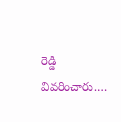రెడ్డి వివరించారు.…